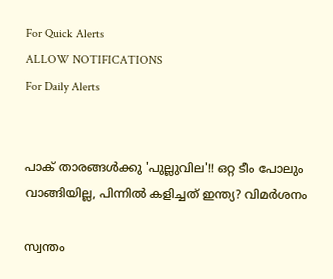For Quick Alerts
ALLOW NOTIFICATIONS
For Daily Alerts


പാക് താരങ്ങള്‍ക്കു 'പുല്ലുവില'!! ഒറ്റ ടീം പോലും വാങ്ങിയില്ല, പിന്നില്‍ കളിച്ചത് ഇന്ത്യ? വിമര്‍ശനം

സ്വന്തം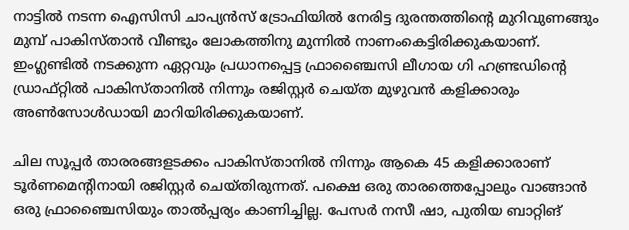നാട്ടില്‍ നടന്ന ഐസിസി ചാപ്യന്‍സ് ട്രോഫിയില്‍ നേരിട്ട ദുരന്തത്തിന്റെ മുറിവുണങ്ങും മുമ്പ് പാകിസ്താന്‍ വീണ്ടും ലോകത്തിനു മുന്നില്‍ നാണംകെട്ടിരിക്കുകയാണ്. ഇംഗ്ലണ്ടില്‍ നടക്കുന്ന ഏറ്റവും പ്രധാനപ്പെട്ട ഫ്രാഞ്ചൈസി ലീഗായ ഗി ഹണ്ട്രഡിന്റെ ഡ്രാഫ്റ്റില്‍ പാകിസ്താനില്‍ നിന്നും രജിസ്റ്റര്‍ ചെയ്ത മുഴുവന്‍ കളിക്കാരും അണ്‍സോള്‍ഡായി മാറിയിരിക്കുകയാണ്.

ചില സൂപ്പര്‍ താരരങ്ങളടക്കം പാകിസ്താനില്‍ നിന്നും ആകെ 45 കളിക്കാരാണ് ടൂര്‍ണമെന്റിനായി രജിസ്റ്റര്‍ ചെയ്തിരുന്നത്. പക്ഷെ ഒരു താരത്തെപ്പോലും വാങ്ങാന്‍ ഒരു ഫ്രാഞ്ചൈസിയും താല്‍പ്പര്യം കാണിച്ചില്ല. പേസര്‍ നസീ ഷാ, പുതിയ ബാറ്റിങ്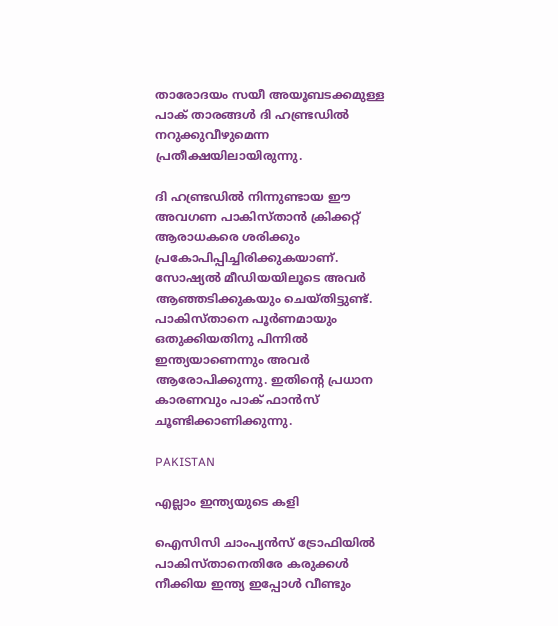താരോദയം സയീ അയൂബടക്കമുള്ള പാക് താരങ്ങള്‍ ദി ഹണ്ട്രഡില്‍ നറുക്കുവീഴുമെന്ന പ്രതീക്ഷയിലായിരുന്നു.

ദി ഹണ്ട്രഡില്‍ നിന്നുണ്ടായ ഈ അവഗണ പാകിസ്താന്‍ ക്രിക്കറ്റ് ആരാധകരെ ശരിക്കും പ്രകോപിപ്പിച്ചിരിക്കുകയാണ്. സോഷ്യല്‍ മീഡിയയിലൂടെ അവര്‍ ആഞ്ഞടിക്കുകയും ചെയ്തിട്ടുണ്ട്. പാകിസ്താനെ പൂര്‍ണമായും ഒതുക്കിയതിനു പിന്നില്‍ ഇന്ത്യയാണെന്നും അവര്‍ ആരോപിക്കുന്നു. ഇതിന്റെ പ്രധാന കാരണവും പാക് ഫാന്‍സ് ചൂണ്ടിക്കാണിക്കുന്നു.

PAKISTAN

എല്ലാം ഇന്ത്യയുടെ കളി

ഐസിസി ചാംപ്യന്‍സ് ട്രോഫിയില്‍ പാകിസ്താനെതിരേ കരുക്കള്‍ നീക്കിയ ഇന്ത്യ ഇപ്പോള്‍ വീണ്ടും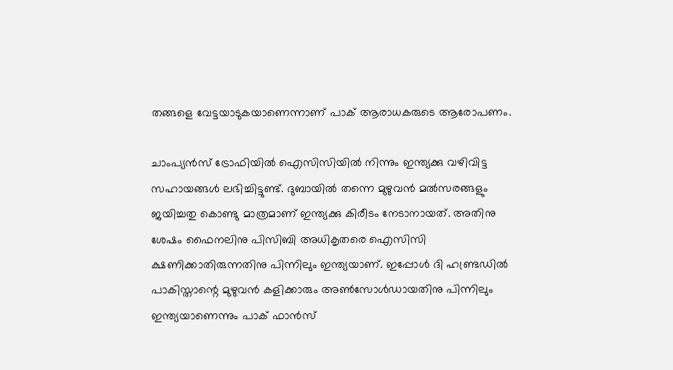തങ്ങളെ വേട്ടയാടുകയാണെന്നാണ് പാക് ആരാധകരുടെ ആരോപണം.

ചാംപ്യന്‍സ് ട്രോഫിയില്‍ ഐസിസിയില്‍ നിന്നും ഇന്ത്യക്കു വഴിവിട്ട സഹായങ്ങള്‍ ലഭിച്ചിട്ടുണ്ട്. ദുബായില്‍ തന്നെ മുഴുവന്‍ മല്‍സരങ്ങളും ജയിച്ചതു കൊണ്ടു മാത്രമാണ് ഇന്ത്യക്കു കിരീടം നേടാനായത്. അതിനു ശേഷം ഫൈനലിനു പിസിബി അധികൃതരെ ഐസിസി ക്ഷണിക്കാതിരുന്നതിനു പിന്നിലും ഇന്ത്യയാണ്. ഇപ്പോള്‍ ദി ഹണ്ട്രഡില്‍ പാകിസ്താന്റെ മുഴുവന്‍ കളിക്കാരും അണ്‍സോള്‍ഡായതിനു പിന്നിലും ഇന്ത്യയാണെന്നും പാക് ഫാന്‍സ്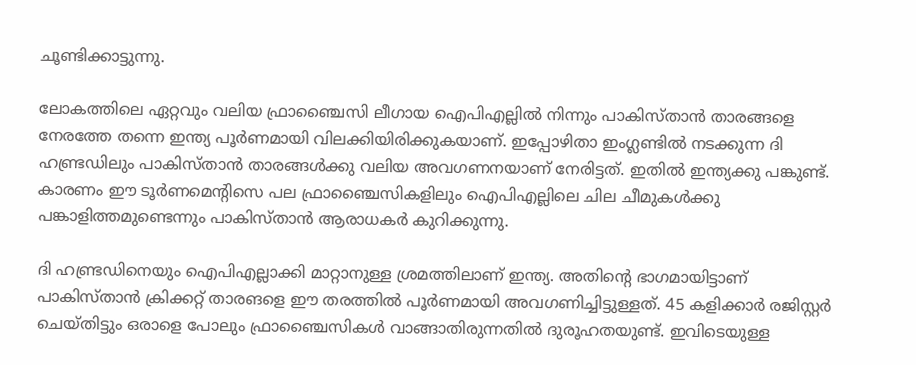ചൂണ്ടിക്കാട്ടുന്നു.

ലോകത്തിലെ ഏറ്റവും വലിയ ഫ്രാഞ്ചൈസി ലീഗായ ഐപിഎല്ലില്‍ നിന്നും പാകിസ്താന്‍ താരങ്ങളെ നേരത്തേ തന്നെ ഇന്ത്യ പൂര്‍ണമായി വിലക്കിയിരിക്കുകയാണ്. ഇപ്പോഴിതാ ഇംഗ്ലണ്ടില്‍ നടക്കുന്ന ദി ഹണ്ട്രഡിലും പാകിസ്താന്‍ താരങ്ങള്‍ക്കു വലിയ അവഗണനയാണ് നേരിട്ടത്. ഇതില്‍ ഇന്ത്യക്കു പങ്കുണ്ട്. കാരണം ഈ ടൂര്‍ണമെന്റിസെ പല ഫ്രാഞ്ചൈസികളിലും ഐപിഎല്ലിലെ ചില ചീമുകള്‍ക്കു പങ്കാളിത്തമുണ്ടെന്നും പാകിസ്താന്‍ ആരാധകര്‍ കുറിക്കുന്നു.

ദി ഹണ്ട്രഡിനെയും ഐപിഎല്ലാക്കി മാറ്റാനുള്ള ശ്രമത്തിലാണ് ഇന്ത്യ. അതിന്റെ ഭാഗമായിട്ടാണ് പാകിസ്താന്‍ ക്രിക്കറ്റ് താരങളെ ഈ തരത്തില്‍ പൂര്‍ണമായി അവഗണിച്ചിട്ടുള്ളത്. 45 കളിക്കാര്‍ രജിസ്റ്റര്‍ ചെയ്തിട്ടും ഒരാളെ പോലും ഫ്രാഞ്ചൈസികള്‍ വാങ്ങാതിരുന്നതില്‍ ദുരൂഹതയുണ്ട്. ഇവിടെയുള്ള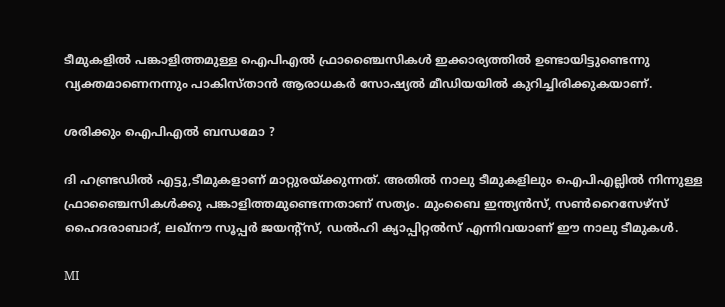ടീമുകളില്‍ പങ്കാളിത്തമുള്ള ഐപിഎല്‍ ഫ്രാഞ്ചൈസികള്‍ ഇക്കാര്യത്തില്‍ ഉണ്ടായിട്ടുണ്ടെന്നു വ്യക്തമാണെനന്നും പാകിസ്താന്‍ ആരാധകര്‍ സോഷ്യല്‍ മീഡിയയില്‍ കുറിച്ചിരിക്കുകയാണ്.

ശരിക്കും ഐപിഎല്‍ ബന്ധമോ ?

ദി ഹണ്ട്രഡില്‍ എട്ടു,ടീമുകളാണ് മാറ്റുരയ്ക്കുന്നത്. അതില്‍ നാലു ടീമുകളിലും ഐപിഎല്ലില്‍ നിന്നുള്ള ഫ്രാഞ്ചൈസികള്‍ക്കു പങ്കാളിത്തമുണ്ടെന്നതാണ് സത്യം. മുംബൈ ഇന്ത്യന്‍സ്, സണ്‍റൈസേഴ്‌സ് ഹൈദരാബാദ്, ലഖ്‌നൗ സൂപ്പര്‍ ജയന്റ്‌സ്, ഡല്‍ഹി ക്യാപ്പിറ്റല്‍സ് എന്നിവയാണ് ഈ നാലു ടീമുകള്‍.

MI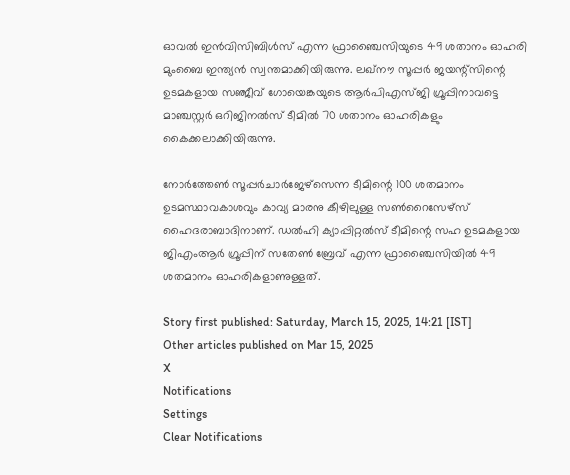ഓവല്‍ ഇന്‍വിസിബിള്‍സ് എന്ന ഫ്രാഞ്ചൈസിയുടെ 49 ശതാനം ഓഹരി മുംബൈ ഇന്ത്യന്‍ സ്വന്തമാക്കിയിരുന്നു. ലഖ്‌നൗ സൂപ്പര്‍ ജയന്റ്‌സിന്റെ ഉടമകളായ സഞ്ജീവ് ഗോയെങ്കയുടെ ആര്‍പിഎസ്ജി ഗ്രൂപ്പിനാവട്ടെ മാഞ്ചസ്റ്റര്‍ ഒറിജിനല്‍സ് ടീമില്‍ 70 ശതാനം ഓഹരികളും കൈക്കലാക്കിയിരുന്നു.

നോര്‍ത്തേണ്‍ സൂപ്പര്‍ചാര്‍ജേഴ്‌സെന്ന ടീമിന്റെ 100 ശതമാനം ഉടമസ്ഥാവകാശവും കാവ്യ മാരനു കീഴിലുള്ള സണ്‍റൈസേഴ്‌സ് ഹൈദരാബാദിനാണ്. ഡല്‍ഹി ക്യാപ്പിറ്റല്‍സ് ടീമിന്റെ സഹ ഉടമകളായ ജിഎംആര്‍ ഗ്രൂപ്പിന് സതേണ്‍ ബ്രേവ് എന്ന ഫ്രാഞ്ചൈസിയില്‍ 49 ശതമാനം ഓഹരികളാണുള്ളത്.

Story first published: Saturday, March 15, 2025, 14:21 [IST]
Other articles published on Mar 15, 2025
X
Notifications
Settings
Clear Notifications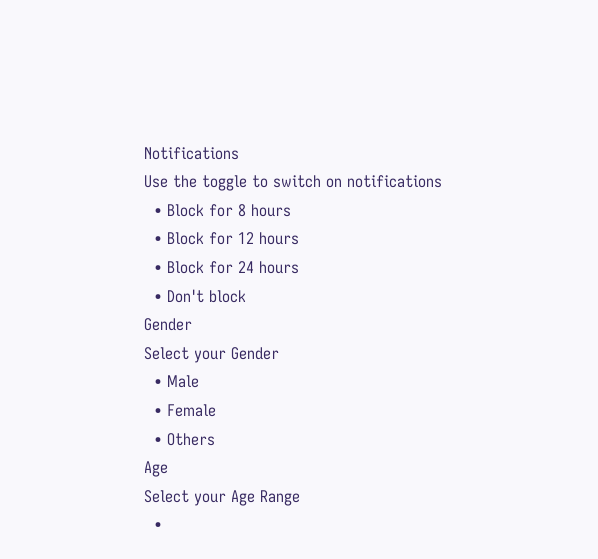Notifications
Use the toggle to switch on notifications
  • Block for 8 hours
  • Block for 12 hours
  • Block for 24 hours
  • Don't block
Gender
Select your Gender
  • Male
  • Female
  • Others
Age
Select your Age Range
  •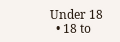Under 18
  • 18 to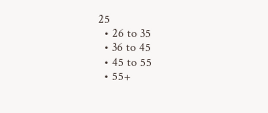25
  • 26 to 35
  • 36 to 45
  • 45 to 55
  • 55+